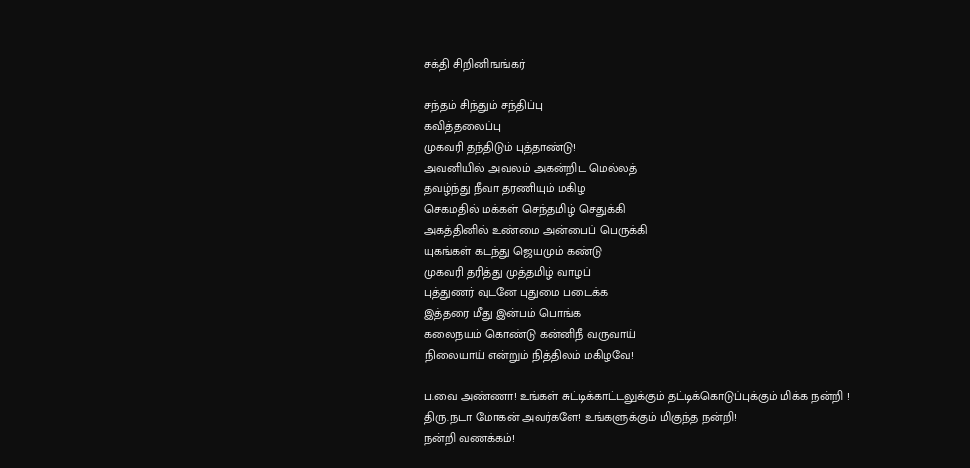சக்தி சிறினிஙங்கர்

சந்தம் சிந்தும் சந்திப்பு
கவித்தலைப்பு
முகவரி தந்திடும் புத்தாண்டு!
அவனியில் அவலம் அகன்றிட மெல்லத்
தவழ்ந்து நீவா தரணியும் மகிழ
செகமதில் மக்கள் செந்தமிழ் செதுக்கி
அகத்தினில் உண்மை அன்பைப் பெருக்கி
யுகங்கள் கடந்து ஜெயமும் கண்டு
முகவரி தரித்து முத்தமிழ் வாழப்
புத்துணர் வுடனே புதுமை படைக்க
இத்தரை மீது இன்பம் பொங்க
கலைநயம் கொண்டு கன்னிநீ வருவாய்
நிலையாய் என்றும் நித்திலம் மகிழவே!

ப.வை அண்ணா! உங்கள் சுட்டிக்காட்டலுக்கும் தட்டிக்கொடுப்புக்கும் மிக்க நன்றி !
திரு.நடா மோகன் அவர்களே! உங்களுக்கும் மிகுந்த நன்றி!
நன்றி வணக்கம்!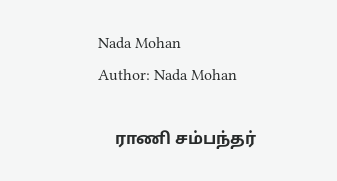Nada Mohan
Author: Nada Mohan

    ராணி சம்பந்தர்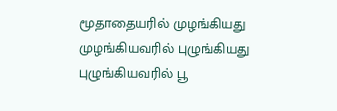மூதாதையரில் முழங்கியது முழங்கியவரில் புழுங்கியது புழுங்கியவரில் பூ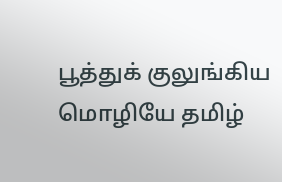பூத்துக் குலுங்கிய மொழியே தமிழ்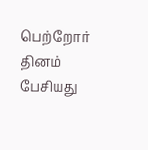பெற்றோர் தினம் பேசியது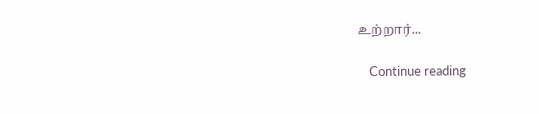உற்றார்...

    Continue reading